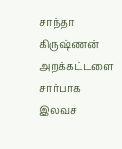சாந்தா கிருஷ்ணன் அறக்கட்டளை சார்பாக இலவச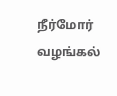நீர்மோர் வழங்கல்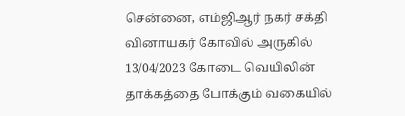சென்னை, எம்ஜிஆர் நகர் சக்தி வினாயகர் கோவில் அருகில் 13/04/2023 கோடை வெயிலின் தாக்கத்தை போக்கும் வகையில்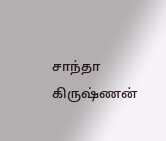சாந்தா கிருஷ்ணன்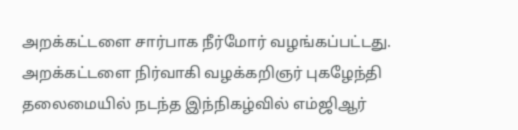அறக்கட்டளை சார்பாக நீர்மோர் வழங்கப்பட்டது. அறக்கட்டளை நிர்வாகி வழக்கறிஞர் புகழேந்தி தலைமையில் நடந்த இந்நிகழ்வில் எம்ஜிஆர்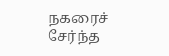நகரைச் சேர்ந்த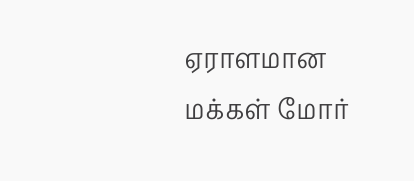ஏராளமான மக்கள் மோர்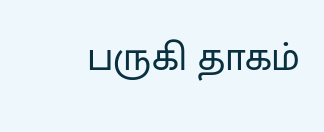பருகி தாகம்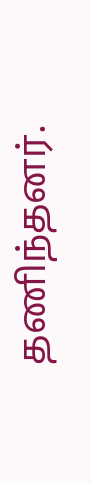தணிந்தனர்.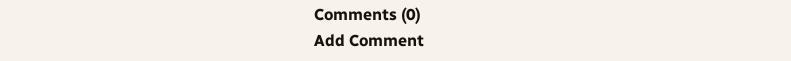Comments (0)
Add Comment